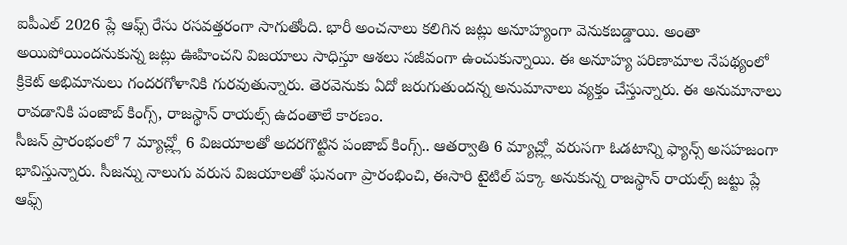ఐపీఎల్ 2026 ప్లే ఆఫ్స్ రేసు రసవత్తరంగా సాగుతోంది. భారీ అంచనాలు కలిగిన జట్లు అనూహ్యంగా వెనుకబడ్డాయి. అంతా అయిపోయిందనుకున్న జట్లు ఊహించని విజయాలు సాధిస్తూ ఆశలు సజీవంగా ఉంచుకున్నాయి. ఈ అనూహ్య పరిణామాల నేపథ్యంలో క్రికెట్ అభిమానులు గందరగోళానికి గురవుతున్నారు. తెరవెనుకు ఏదో జరుగుతుందన్న అనుమానాలు వ్యక్తం చేస్తున్నారు. ఈ అనుమానాలు రావడానికి పంజాబ్ కింగ్స్, రాజస్థాన్ రాయల్స్ ఉదంతాలే కారణం.
సీజన్ ప్రారంభంలో 7 మ్యాచ్ల్లో 6 విజయాలతో అదరగొట్టిన పంజాబ్ కింగ్స్.. ఆతర్వాతి 6 మ్యాచ్ల్లో వరుసగా ఓడటాన్ని ఫ్యాన్స్ అసహజంగా భావిస్తున్నారు. సీజన్ను నాలుగు వరుస విజయాలతో ఘనంగా ప్రారంభించి, ఈసారి టైటిల్ పక్కా అనుకున్న రాజస్థాన్ రాయల్స్ జట్టు ప్లే ఆఫ్స్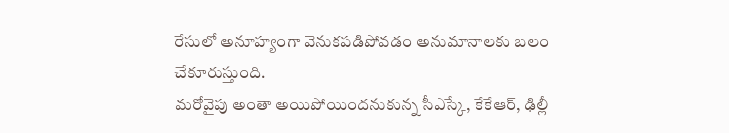రేసులో అనూహ్యంగా వెనుకపడిపోవడం అనుమానాలకు బలం చేకూరుస్తుంది.
మరోవైపు అంతా అయిపోయిందనుకున్న సీఎస్కే, కేకేఆర్, ఢిల్లీ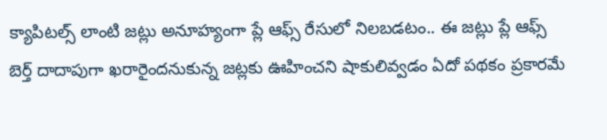క్యాపిటల్స్ లాంటి జట్లు అనూహ్యంగా ప్లే ఆఫ్స్ రేసులో నిలబడటం.. ఈ జట్లు ప్లే ఆఫ్స్ బెర్త్ దాదాపుగా ఖరారైందనుకున్న జట్లకు ఊహించని షాకులివ్వడం ఏదో పథకం ప్రకారమే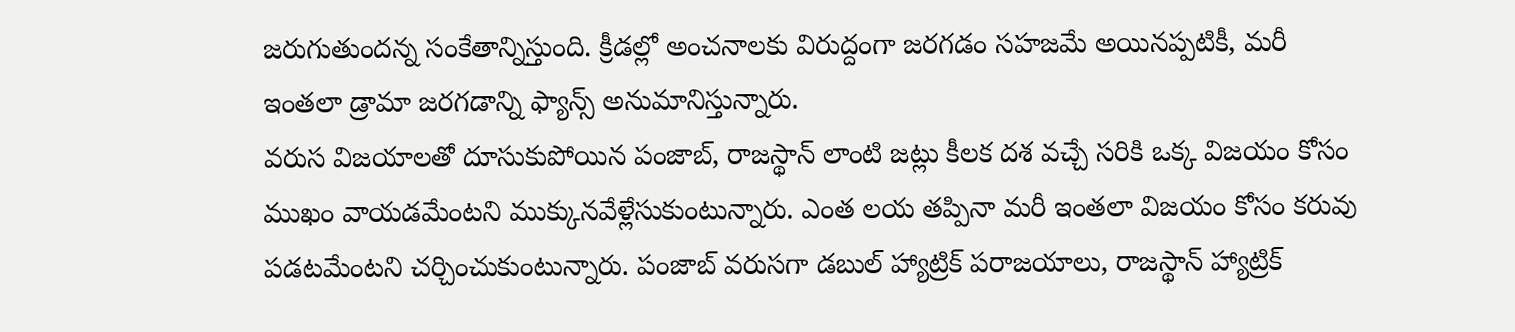జరుగుతుందన్న సంకేతాన్నిస్తుంది. క్రీడల్లో అంచనాలకు విరుద్దంగా జరగడం సహజమే అయినప్పటికీ, మరీ ఇంతలా డ్రామా జరగడాన్ని ఫ్యాన్స్ అనుమానిస్తున్నారు.
వరుస విజయాలతో దూసుకుపోయిన పంజాబ్, రాజస్థాన్ లాంటి జట్లు కీలక దశ వచ్చే సరికి ఒక్క విజయం కోసం ముఖం వాయడమేంటని ముక్కునవేళ్లేసుకుంటున్నారు. ఎంత లయ తప్పినా మరీ ఇంతలా విజయం కోసం కరువు పడటమేంటని చర్చించుకుంటున్నారు. పంజాబ్ వరుసగా డబుల్ హ్యాట్రిక్ పరాజయాలు, రాజస్థాన్ హ్యాట్రిక్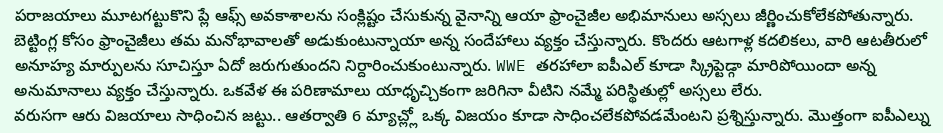పరాజయాలు మూటగట్టుకొని ప్లే ఆఫ్స్ అవకాశాలను సంక్లిష్టం చేసుకున్న వైనాన్ని ఆయా ఫ్రాంచైజీల అభిమానులు అస్సలు జీర్ణించుకోలేకపోతున్నారు.
బెట్టింగ్ల కోసం ఫ్రాంచైజీలు తమ మనోభావాలతో అడుకుంటున్నాయా అన్న సందేహాలు వ్యక్తం చేస్తున్నారు. కొందరు ఆటగాళ్ల కదలికలు, వారి ఆటతీరులో అనూహ్య మార్పులను సూచిస్తూ ఏదో జరుగుతుందని నిర్దారించుకుంటున్నారు. WWE తరహాలా ఐపీఎల్ కూడా స్క్రిప్టెడ్గా మారిపోయిందా అన్న అనుమానాలు వ్యక్తం చేస్తున్నారు. ఒకవేళ ఈ పరిణామాలు యాధృచ్చికంగా జరిగినా వీటిని నమ్మే పరిస్థితుల్లో అస్సలు లేరు.
వరుసగా ఆరు విజయాలు సాధించిన జట్టు.. ఆతర్వాతి 6 మ్యాచ్ల్లో ఒక్క విజయం కూడా సాధించలేకపోవడమేంటని ప్రశ్నిస్తున్నారు. మొత్తంగా ఐపీఎల్ను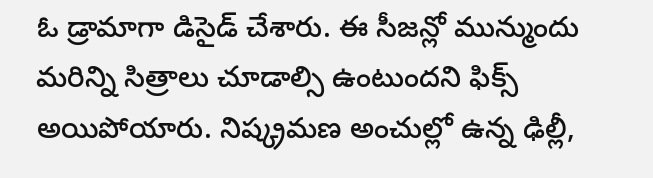ఓ డ్రామాగా డిసైడ్ చేశారు. ఈ సీజన్లో మున్ముందు మరిన్ని సిత్రాలు చూడాల్సి ఉంటుందని ఫిక్స్ అయిపోయారు. నిష్క్రమణ అంచుల్లో ఉన్న ఢిల్లీ,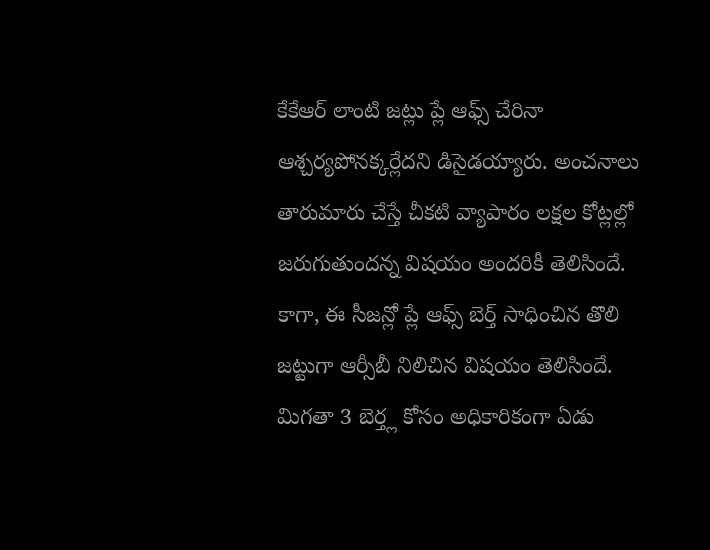కేకేఆర్ లాంటి జట్లు ప్లే ఆఫ్స్ చేరినా ఆశ్చర్యపోనక్కర్లేదని డిసైడయ్యారు. అంచనాలు తారుమారు చేస్తే చీకటి వ్యాపారం లక్షల కోట్లల్లో జరుగుతుందన్న విషయం అందరికీ తెలిసిందే.
కాగా, ఈ సీజన్లో ప్లే ఆఫ్స్ బెర్త్ సాధించిన తొలి జట్టుగా ఆర్సీబీ నిలిచిన విషయం తెలిసిందే. మిగతా 3 బెర్త్ల కోసం అధికారికంగా ఏడు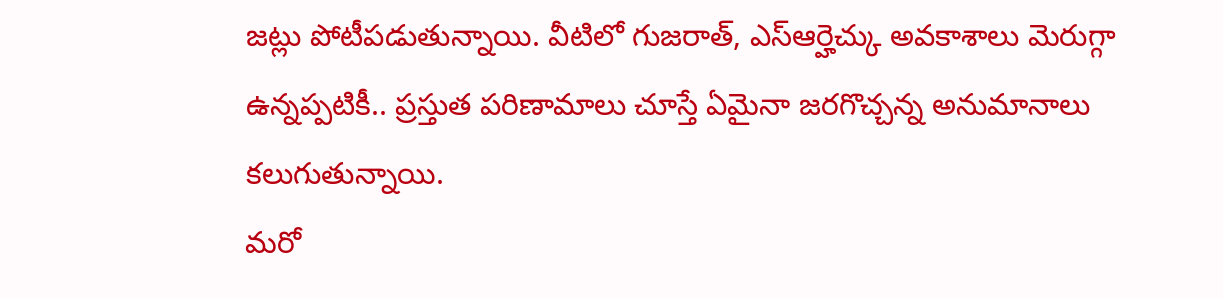జట్లు పోటీపడుతున్నాయి. వీటిలో గుజరాత్, ఎస్ఆర్హెచ్కు అవకాశాలు మెరుగ్గా ఉన్నప్పటికీ.. ప్రస్తుత పరిణామాలు చూస్తే ఏమైనా జరగొచ్చన్న అనుమానాలు కలుగుతున్నాయి.
మరో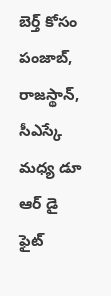బెర్త్ కోసం పంజాబ్, రాజస్థాన్, సీఎస్కే మధ్య డూ ఆర్ డై ఫైట్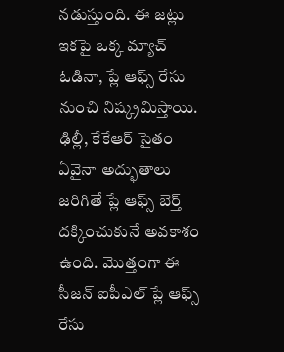నడుస్తుంది. ఈ జట్లు ఇకపై ఒక్క మ్యాచ్ ఓడినా, ప్లే ఆఫ్స్ రేసు నుంచి నిష్క్రమిస్తాయి. ఢిల్లీ, కేకేఆర్ సైతం ఏవైనా అద్భుతాలు జరిగితే ప్లే ఆఫ్స్ బెర్త్ దక్కించుకునే అవకాశం ఉంది. మొత్తంగా ఈ సీజన్ ఐపీఎల్ ప్లే ఆఫ్స్ రేసు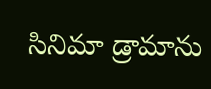సినిమా డ్రామాను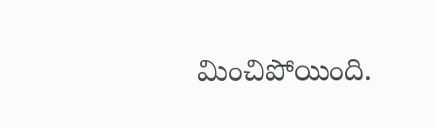మించిపోయింది.